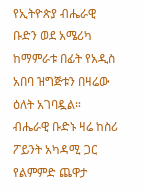የኢትዮጵያ ብሔራዊ ቡድን ወደ አሜሪካ ከማምራቱ በፊት የአዲስ አበባ ዝግጅቱን በዛሬው ዕለት አገባዷል።
ብሔራዊ ቡድኑ ዛሬ ከስሪ ፖይንት አካዳሚ ጋር የልምምድ ጨዋታ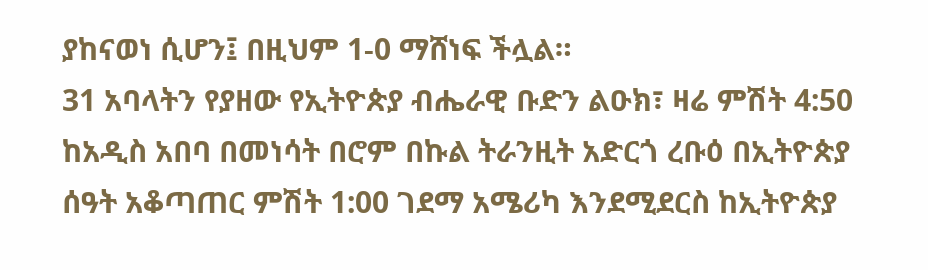ያከናወነ ሲሆን፤ በዚህም 1-0 ማሸነፍ ችሏል።
31 አባላትን የያዘው የኢትዮጵያ ብሔራዊ ቡድን ልዑክ፣ ዛሬ ምሽት 4:50 ከአዲስ አበባ በመነሳት በሮም በኩል ትራንዚት አድርጎ ረቡዕ በኢትዮጵያ ሰዓት አቆጣጠር ምሽት 1:00 ገደማ አሜሪካ እንደሚደርስ ከኢትዮጵያ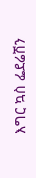እግር ኳስ ፌደሬሽን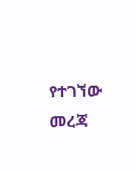የተገኘው መረጃ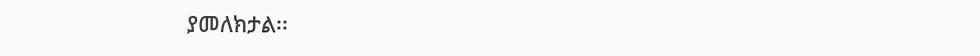ያመለክታል፡፡